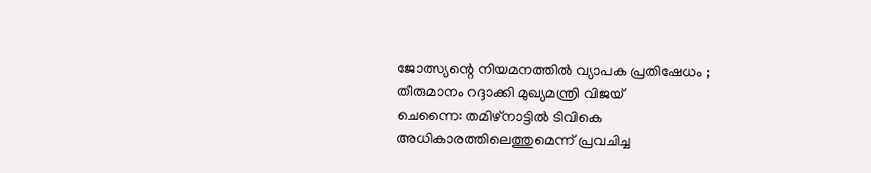ജോത്സ്യന്റെ നിയമനത്തിൽ വ്യാപക പ്രതിഷേധം ; തീരുമാനം റദ്ദാക്കി മുഖ്യമന്ത്രി വിജയ്
ചെന്നൈ: തമിഴ്നാട്ടിൽ ടിവികെ അധികാരത്തിലെത്തുമെന്ന് പ്രവചിച്ച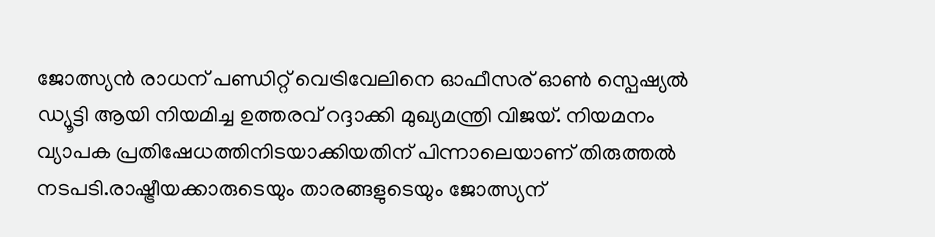ജോത്സ്യൻ രാധന് പണ്ഡിറ്റ് വെട്രിവേലിനെ ഓഫീസര് ഓൺ സ്പെഷ്യൽ ഡ്യൂട്ടി ആയി നിയമിച്ച ഉത്തരവ് റദ്ദാക്കി മുഖ്യമന്ത്രി വിജയ്. നിയമനം വ്യാപക പ്രതിഷേധത്തിനിടയാക്കിയതിന് പിന്നാലെയാണ് തിരുത്തൽ നടപടി.രാഷ്ട്രീയക്കാരുടെയും താരങ്ങളുടെയും ജോത്സ്യന്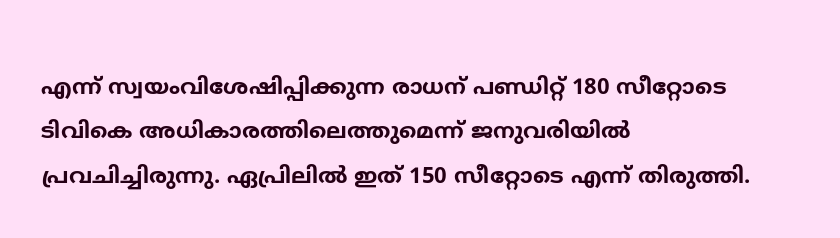എന്ന് സ്വയംവിശേഷിപ്പിക്കുന്ന രാധന് പണ്ഡിറ്റ് 180 സീറ്റോടെ ടിവികെ അധികാരത്തിലെത്തുമെന്ന് ജനുവരിയിൽ പ്രവചിച്ചിരുന്നു. ഏപ്രിലിൽ ഇത് 150 സീറ്റോടെ എന്ന് തിരുത്തി.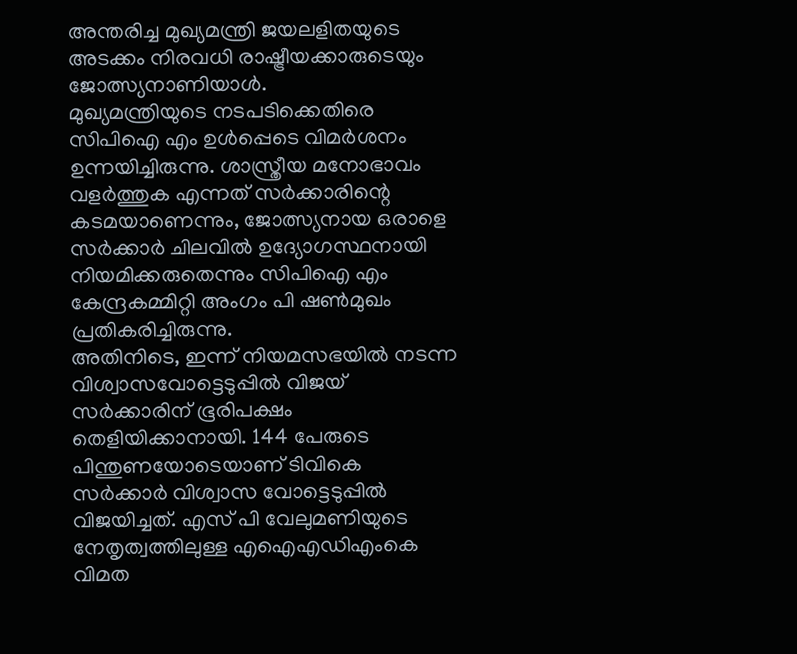അന്തരിച്ച മുഖ്യമന്ത്രി ജയലളിതയുടെ അടക്കം നിരവധി രാഷ്ട്രീയക്കാരുടെയും ജോത്സ്യനാണിയാൾ.
മുഖ്യമന്ത്രിയുടെ നടപടിക്കെതിരെ സിപിഐ എം ഉൾപ്പെടെ വിമർശനം ഉന്നയിച്ചിരുന്നു. ശാസ്ത്രീയ മനോഭാവം വളർത്തുക എന്നത് സർക്കാരിന്റെ കടമയാണെന്നും, ജോത്സ്യനായ ഒരാളെ സർക്കാർ ചിലവിൽ ഉദ്യോഗസ്ഥനായി നിയമിക്കരുതെന്നും സിപിഐ എം കേന്ദ്രകമ്മിറ്റി അംഗം പി ഷൺമുഖം പ്രതികരിച്ചിരുന്നു.
അതിനിടെ, ഇന്ന് നിയമസഭയിൽ നടന്ന വിശ്വാസവോട്ടെടുപ്പിൽ വിജയ് സർക്കാരിന് ഭൂരിപക്ഷം തെളിയിക്കാനായി. 144 പേരുടെ പിന്തുണയോടെയാണ് ടിവികെ സർക്കാർ വിശ്വാസ വോട്ടെടുപ്പിൽ വിജയിച്ചത്. എസ് പി വേലുമണിയുടെ നേതൃത്വത്തിലുള്ള എഐഎഡിഎംകെ വിമത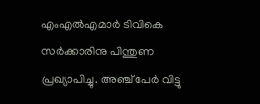എംഎൽഎമാർ ടിവികെ സർക്കാരിനു പിന്തുണ പ്രഖ്യാപിച്ചു. അഞ്ച് പേർ വിട്ടു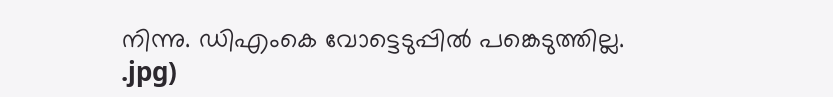നിന്നു. ഡിഎംകെ വോട്ടെടുപ്പിൽ പങ്കെടുത്തില്ല.
.jpg)